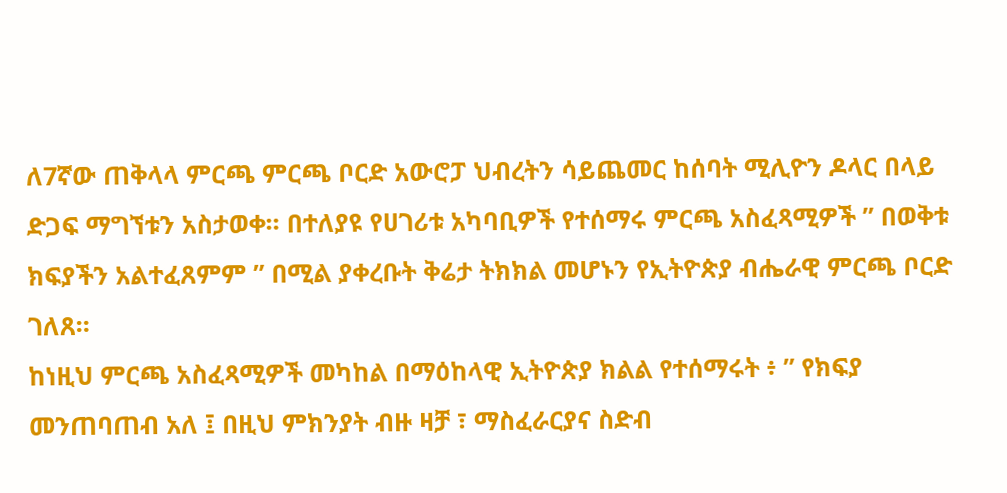ለ7ኛው ጠቅላላ ምርጫ ምርጫ ቦርድ አውሮፓ ህብረትን ሳይጨመር ከሰባት ሚሊዮን ዶላር በላይ ድጋፍ ማግኘቱን አስታወቀ። በተለያዩ የሀገሪቱ አካባቢዎች የተሰማሩ ምርጫ አስፈጻሚዎች ” በወቅቱ ክፍያችን አልተፈጸምም ” በሚል ያቀረቡት ቅሬታ ትክክል መሆኑን የኢትዮጵያ ብሔራዊ ምርጫ ቦርድ ገለጸ።
ከነዚህ ምርጫ አስፈጻሚዎች መካከል በማዕከላዊ ኢትዮጵያ ክልል የተሰማሩት ፥ ” የክፍያ መንጠባጠብ አለ ፤ በዚህ ምክንያት ብዙ ዛቻ ፣ ማስፈራርያና ስድብ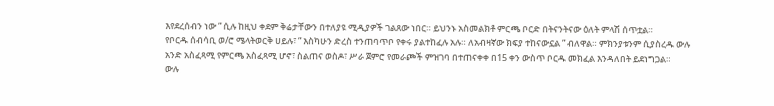እየደረሰብን ነው ” ሲሉ ከዚህ ቀደም ቅሬታቸውን በተለያዩ ሚዲያዎች ገልጸው ነበር። ይህንኑ አስመልክቶ ምርጫ ቦርድ በትናንትናው ዕለት ምላሽ ሰጥቷል።
የቦርዱ ሰብሳቢ ወ/ሮ ሜላትወርቅ ሀይሉ፣ ” እስካሁን ድረስ ተንጠባጥቦ የቀሩ ያልተከፈሉ አሉ። ለአብዛኛው ክፍያ ተከናውኗል ” ብለዋል። ምክንያቱንም ሲያስረዱ ውሉ አንድ አስፈጻሚ የምርጫ አስፈጻሚ ሆኖ፣ ስልጠና ወስዶ፣ ሥራ ጀምሮ የመራጮች ምዝገባ በተጠናቀቀ በ15 ቀን ውስጥ ቦርዱ መክፈል እንዳለበት ይደነግጋል።
ውሉ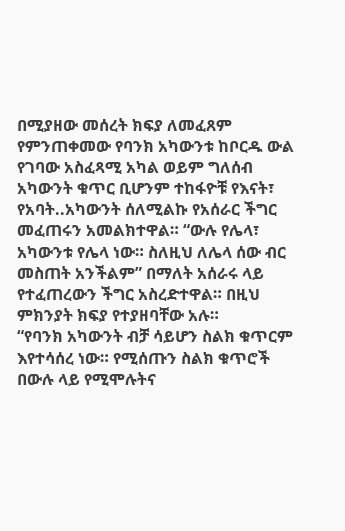በሚያዘው መሰረት ክፍያ ለመፈጸም የምንጠቀመው የባንክ አካውንቱ ከቦርዱ ውል የገባው አስፈጻሚ አካል ወይም ግለሰብ አካውንት ቁጥር ቢሆንም ተከፋዮቹ የእናት፣ የአባት..አካውንት ሰለሚልኩ የአሰራር ችግር መፈጠሩን አመልክተዋል። “ውሉ የሌላ፣ አካውንቱ የሌላ ነው። ስለዚህ ለሌላ ሰው ብር መስጠት አንችልም” በማለት አሰራሩ ላይ የተፈጠረውን ችግር አስረድተዋል። በዚህ ምክንያት ክፍያ የተያዘባቸው አሉ።
“የባንክ አካውንት ብቻ ሳይሆን ስልክ ቁጥርም እየተሳሰረ ነው። የሚሰጡን ስልክ ቁጥሮች በውሉ ላይ የሚሞሉትና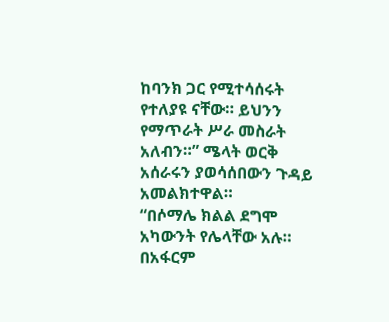ከባንክ ጋር የሚተሳሰሩት የተለያዩ ናቸው። ይህንን የማጥራት ሥራ መስራት አለብን።” ሜላት ወርቅ አሰራሩን ያወሳሰበውን ጉዳይ አመልክተዋል።
“በሶማሌ ክልል ደግሞ አካውንት የሌላቸው አሉ። በአፋርም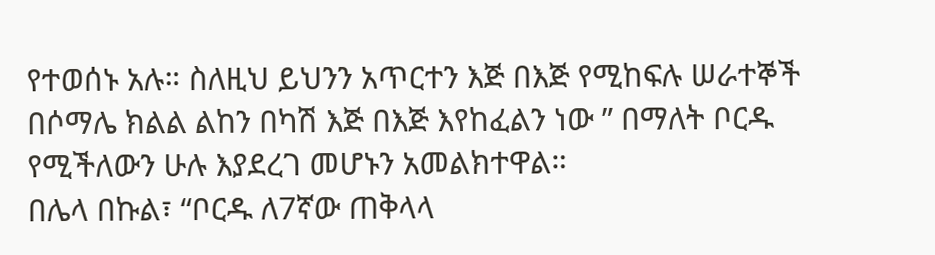የተወሰኑ አሉ። ስለዚህ ይህንን አጥርተን እጅ በእጅ የሚከፍሉ ሠራተኞች በሶማሌ ክልል ልከን በካሽ እጅ በእጅ እየከፈልን ነው ” በማለት ቦርዱ የሚችለውን ሁሉ እያደረገ መሆኑን አመልክተዋል።
በሌላ በኩል፣ “ቦርዱ ለ7ኛው ጠቅላላ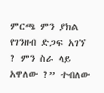ምርጫ ምን ያክል የገንዘብ ድጋፍ አገኘ ? ምን ስራ ላይ አዋለው ?” ተብለው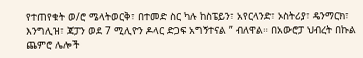የተጠየቁት ወ/ሮ ሜላትወርቅ፣ በተመድ ስር ካሉ ከስፔይን፣ አየርላንድ፣ ኦስትሪያ፣ ዴንማርክ፣ እንግሊዝ፣ ጃፓን ወደ 7 ሚሊዮን ዶላር ድጋፍ አግኝተናል ” ብለዋል። በአውሮፓ ህብረት በኩል ጨምሮ ሌሎች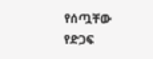የሰጧቸው የድጋፍ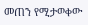መጠን የሚታወቀው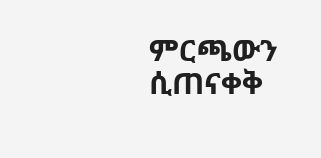ምርጫውን ሲጠናቀቅ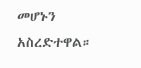መሆኑን አስረድተዋል።